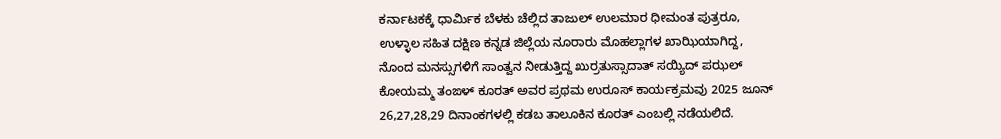ಕರ್ನಾಟಕಕ್ಕೆ ಧಾರ್ಮಿಕ ಬೆಳಕು ಚೆಲ್ಲಿದ ತಾಜುಲ್ ಉಲಮಾರ ಧೀಮಂತ ಪುತ್ರರೂ, ಉಳ್ಳಾಲ ಸಹಿತ ದಕ್ಷಿಣ ಕನ್ನಡ ಜಿಲ್ಲೆಯ ನೂರಾರು ಮೊಹಲ್ಲಾಗಳ ಖಾಝಿಯಾಗಿದ್ದ, ನೊಂದ ಮನಸ್ಸುಗಳಿಗೆ ಸಾಂತ್ವನ ನೀಡುತ್ತಿದ್ದ ಖುರ್ರತುಸ್ಸಾದಾತ್ ಸಯ್ಯಿದ್ ಪಝಲ್ ಕೋಯಮ್ಮ ತಂಙಳ್ ಕೂರತ್ ಅವರ ಪ್ರಥಮ ಉರೂಸ್ ಕಾರ್ಯಕ್ರಮವು 2025 ಜೂನ್ 26,27,28,29 ದಿನಾಂಕಗಳಲ್ಲಿ ಕಡಬ ತಾಲೂಕಿನ ಕೂರತ್ ಎಂಬಲ್ಲಿ ನಡೆಯಲಿದೆ.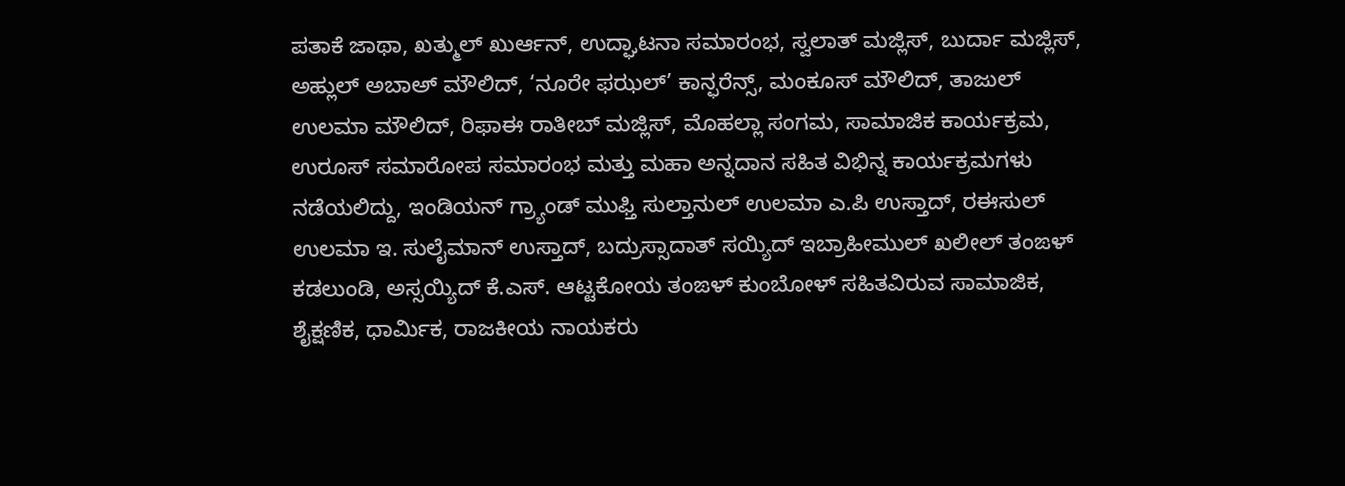ಪತಾಕೆ ಜಾಥಾ, ಖತ್ಮುಲ್ ಖುರ್ಆನ್, ಉದ್ಘಾಟನಾ ಸಮಾರಂಭ, ಸ್ವಲಾತ್ ಮಜ್ಲಿಸ್, ಬುರ್ದಾ ಮಜ್ಲಿಸ್, ಅಹ್ಲುಲ್ ಅಬಾಅ್ ಮೌಲಿದ್, ‘ನೂರೇ ಫಝಲ್’ ಕಾನ್ಫರೆನ್ಸ್, ಮಂಕೂಸ್ ಮೌಲಿದ್, ತಾಜುಲ್ ಉಲಮಾ ಮೌಲಿದ್, ರಿಫಾಈ ರಾತೀಬ್ ಮಜ್ಲಿಸ್, ಮೊಹಲ್ಲಾ ಸಂಗಮ, ಸಾಮಾಜಿಕ ಕಾರ್ಯಕ್ರಮ, ಉರೂಸ್ ಸಮಾರೋಪ ಸಮಾರಂಭ ಮತ್ತು ಮಹಾ ಅನ್ನದಾನ ಸಹಿತ ವಿಭಿನ್ನ ಕಾರ್ಯಕ್ರಮಗಳು ನಡೆಯಲಿದ್ದು, ಇಂಡಿಯನ್ ಗ್ರ್ಯಾಂಡ್ ಮುಫ್ತಿ ಸುಲ್ತಾನುಲ್ ಉಲಮಾ ಎ.ಪಿ ಉಸ್ತಾದ್, ರಈಸುಲ್ ಉಲಮಾ ಇ. ಸುಲೈಮಾನ್ ಉಸ್ತಾದ್, ಬದ್ರುಸ್ಸಾದಾತ್ ಸಯ್ಯಿದ್ ಇಬ್ರಾಹೀಮುಲ್ ಖಲೀಲ್ ತಂಙಳ್ ಕಡಲುಂಡಿ, ಅಸ್ಸಯ್ಯಿದ್ ಕೆ.ಎಸ್. ಆಟ್ಟಕೋಯ ತಂಙಳ್ ಕುಂಬೋಳ್ ಸಹಿತವಿರುವ ಸಾಮಾಜಿಕ, ಶೈಕ್ಷಣಿಕ, ಧಾರ್ಮಿಕ, ರಾಜಕೀಯ ನಾಯಕರು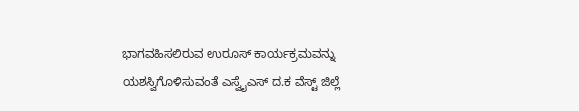ಭಾಗವಹಿಸಲಿರುವ ಉರೂಸ್ ಕಾರ್ಯಕ್ರಮವನ್ನು ಯಶಸ್ವಿಗೊಳಿಸುವಂತೆ ಎಸ್ವೈಎಸ್ ದ.ಕ ವೆಸ್ಟ್ ಜಿಲ್ಲೆ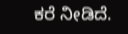ಕರೆ ನೀಡಿದೆ.